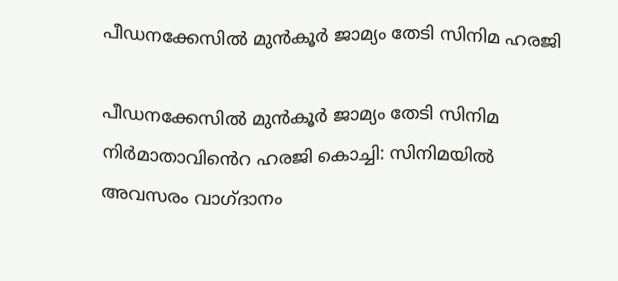പീഡനക്കേസിൽ മുൻകൂർ ജാമ്യം തേടി സിനിമ ഹരജി

പീഡനക്കേസിൽ മുൻകൂർ ജാമ്യം തേടി സിനിമ നിർമാതാവിൻെറ ഹരജി കൊച്ചി: സിനിമയില്‍ അവസരം വാഗ്ദാനം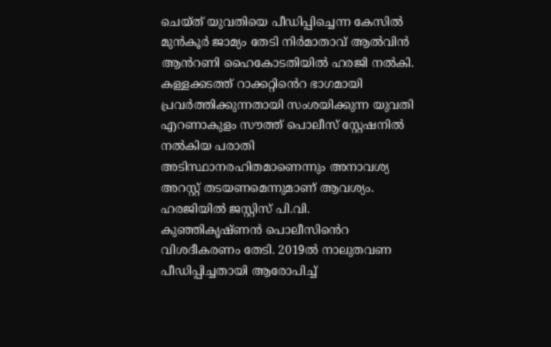ചെയ്ത് യുവതിയെ പീഡിപ്പിച്ചെന്ന കേസിൽ മുൻകൂർ ജാമ്യം തേടി നിർമാതാവ് ആല്‍വിൻ ആൻറണി ഹൈകോടതിയിൽ ഹരജി നൽകി. കള്ളക്കടത്ത് റാക്കറ്റിൻെറ ഭാഗമായി പ്രവർത്തിക്കുന്നതായി സംശയിക്കുന്ന യുവതി എറണാകുളം സൗത്ത് പൊലീസ് സ്റ്റേഷനിൽ നൽകിയ പരാതി അടിസ്ഥാനരഹിതമാണെന്നും അനാവശ്യ അറസ്റ്റ് തടയണമെന്നുമാണ് ആവശ്യം. ഹരജിയിൽ ജസ്റ്റിസ് പി.വി. കുഞ്ഞികൃഷ്ണൻ പൊലീസിൻെറ വിശദീകരണം തേടി. 2019ൽ നാലുതവണ പീഡിപ്പിച്ചതായി ആരോപിച്ച്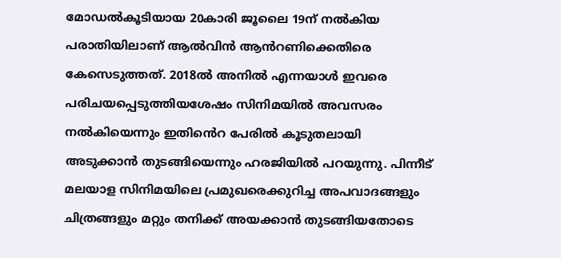മോഡൽകൂടിയായ 20കാരി ജൂലൈ 19ന് നൽകിയ പരാതിയിലാണ് ആൽവിൻ ആൻറണിക്കെതിരെ കേസെടുത്തത്. 2018ൽ അനിൽ എന്നയാൾ ഇവരെ പരിചയപ്പെടുത്തിയശേഷം സിനിമയിൽ അവസരം നൽകിയെന്നും ഇതിൻെറ പേരിൽ കൂടുതലായി അടുക്കാൻ തുടങ്ങിയെന്നും ഹരജിയിൽ പറയുന്നു. പിന്നീട് മലയാള സിനിമയിലെ പ്രമുഖരെക്കുറിച്ച അപവാദങ്ങളും ചിത്രങ്ങളും മറ്റും തനിക്ക് അയക്കാൻ തുടങ്ങിയതോടെ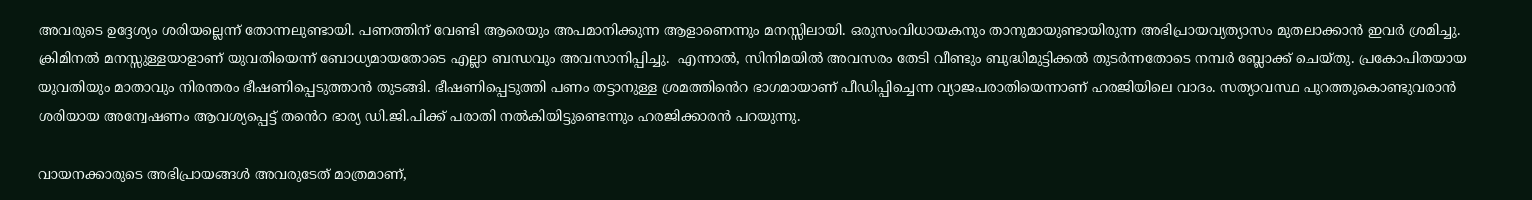അവരുടെ ഉദ്ദേശ്യം ശരിയല്ലെന്ന് തോന്നലുണ്ടായി. പണത്തിന് വേണ്ടി ആരെയും അപമാനിക്കുന്ന ആളാണെന്നും മനസ്സിലായി. ഒരുസംവിധായകനും താനുമായുണ്ടായിരുന്ന അഭിപ്രായവ്യത്യാസം മുതലാക്കാൻ ഇവർ ശ്രമിച്ചു. ക്രിമിനൽ മനസ്സുള്ളയാളാണ് യുവതിയെന്ന് ബോധ്യമായതോടെ എല്ലാ ബന്ധവും അവസാനിപ്പിച്ചു.  എന്നാൽ, സിനിമയിൽ അവസരം തേടി വീണ്ടും ബുദ്ധിമുട്ടിക്കൽ തുടർന്നതോടെ നമ്പർ ബ്ലോക്ക് ചെയ്തു. പ്രകോപിതയായ യുവതിയും മാതാവും നിരന്തരം ഭീഷണിപ്പെടുത്താൻ തുടങ്ങി. ഭീഷണിപ്പെടുത്തി പണം തട്ടാനുള്ള ശ്രമത്തിൻെറ ഭാഗമായാണ് പീഡിപ്പിച്ചെന്ന വ്യാജപരാതിയെന്നാണ് ഹരജിയിലെ വാദം. സത്യാവസ്ഥ പുറത്തുകൊണ്ടുവരാൻ ശരിയായ അന്വേഷണം ആവശ്യപ്പെട്ട് തൻെറ ഭാര്യ ഡി.ജി.പിക്ക് പരാതി നൽകിയിട്ടുണ്ടെന്നും ഹരജിക്കാരൻ പറയുന്നു.

വായനക്കാരുടെ അഭിപ്രായങ്ങള്‍ അവരുടേത് മാത്രമാണ്,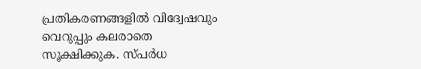പ്രതികരണങ്ങളിൽ വിദ്വേഷവും വെറുപ്പും കലരാതെ സൂക്ഷിക്കുക. സ്പർധ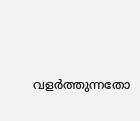വളർത്തുന്നതോ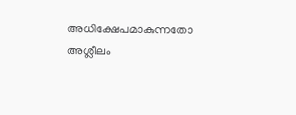അധിക്ഷേപമാകുന്നതോ അശ്ലീലം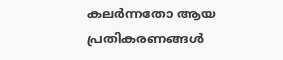കലർന്നതോ ആയ പ്രതികരണങ്ങൾ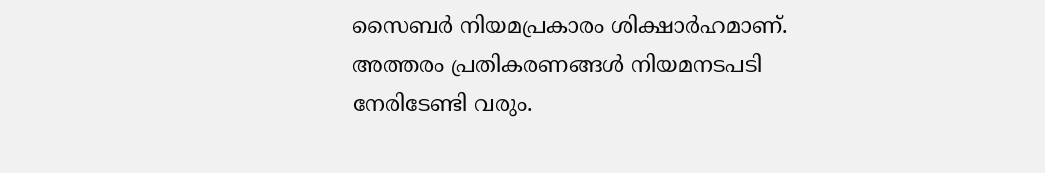സൈബർ നിയമപ്രകാരം ശിക്ഷാർഹമാണ്. അത്തരം പ്രതികരണങ്ങൾ നിയമനടപടി നേരിടേണ്ടി വരും.